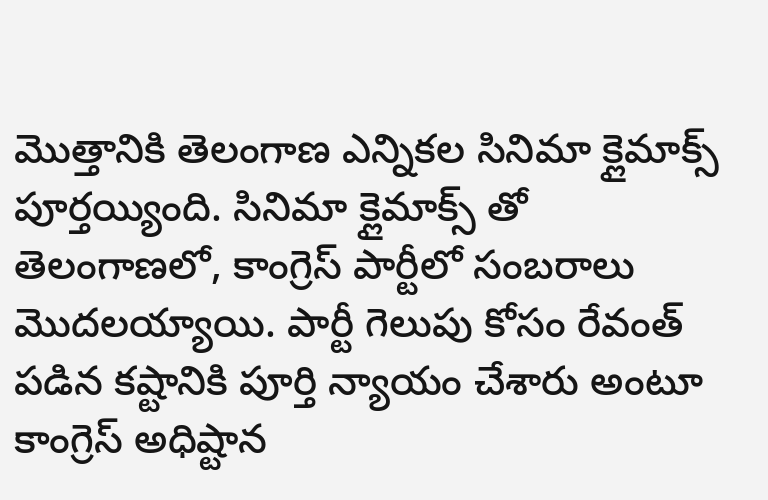మొత్తానికి తెలంగాణ ఎన్నికల సినిమా క్లైమాక్స్ పూర్తయ్యింది. సినిమా క్లైమాక్స్ తో తెలంగాణలో, కాంగ్రెస్ పార్టీలో సంబరాలు మొదలయ్యాయి. పార్టీ గెలుపు కోసం రేవంత్ పడిన కష్టానికి పూర్తి న్యాయం చేశారు అంటూ కాంగ్రెస్ అధిష్టాన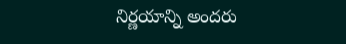నిర్ణయాన్ని అందరు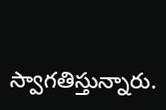స్వాగతిస్తున్నారు.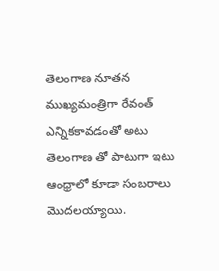తెలంగాణ నూతన ముఖ్యమంత్రిగా రేవంత్ ఎన్నికకావడంతో అటు తెలంగాణ తో పాటుగా ఇటు ఆంధ్రాలో కూడా సంబరాలు మొదలయ్యాయి.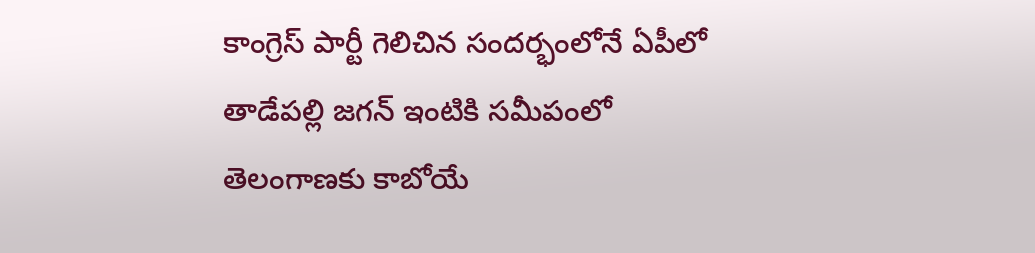కాంగ్రెస్ పార్టీ గెలిచిన సందర్భంలోనే ఏపీలో తాడేపల్లి జగన్ ఇంటికి సమీపంలో తెలంగాణకు కాబోయే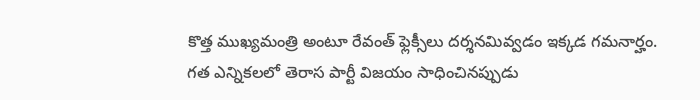కొత్త ముఖ్యమంత్రి అంటూ రేవంత్ ఫ్లెక్సీలు దర్శనమివ్వడం ఇక్కడ గమనార్హం. గత ఎన్నికలలో తెరాస పార్టీ విజయం సాధించినప్పుడు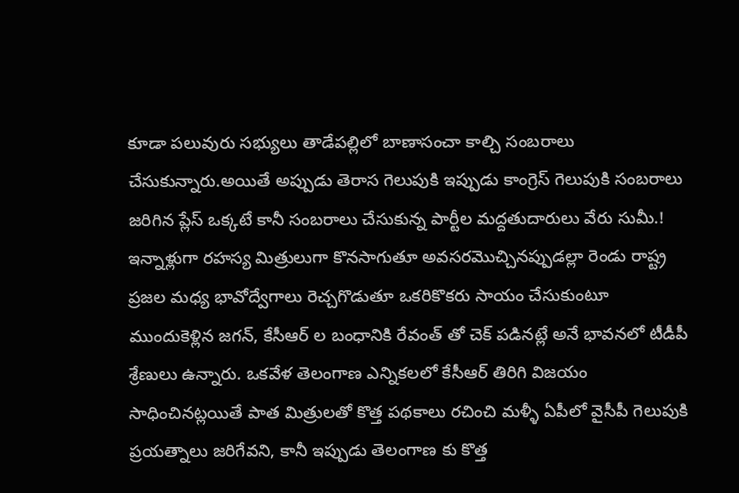కూడా పలువురు సభ్యులు తాడేపల్లిలో బాణాసంచా కాల్చి సంబరాలు చేసుకున్నారు.అయితే అప్పుడు తెరాస గెలుపుకి ఇప్పుడు కాంగ్రెస్ గెలుపుకి సంబరాలు జరిగిన ప్లేస్ ఒక్కటే కానీ సంబరాలు చేసుకున్న పార్టీల మద్దతుదారులు వేరు సుమీ.!
ఇన్నాళ్లుగా రహస్య మిత్రులుగా కొనసాగుతూ అవసరమొచ్చినప్పుడల్లా రెండు రాష్ట్ర ప్రజల మధ్య భావోద్వేగాలు రెచ్చగొడుతూ ఒకరికొకరు సాయం చేసుకుంటూ ముందుకెళ్లిన జగన్, కేసీఆర్ ల బంధానికి రేవంత్ తో చెక్ పడినట్లే అనే భావనలో టీడీపీ శ్రేణులు ఉన్నారు. ఒకవేళ తెలంగాణ ఎన్నికలలో కేసీఆర్ తిరిగి విజయం సాధించినట్లయితే పాత మిత్రులతో కొత్త పథకాలు రచించి మళ్ళీ ఏపీలో వైసీపీ గెలుపుకి ప్రయత్నాలు జరిగేవని, కానీ ఇప్పుడు తెలంగాణ కు కొత్త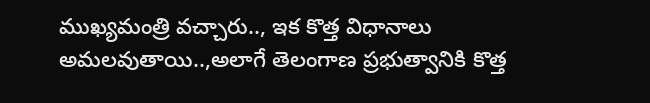ముఖ్యమంత్రి వచ్చారు.., ఇక కొత్త విధానాలు అమలవుతాయి..,అలాగే తెలంగాణ ప్రభుత్వానికి కొత్త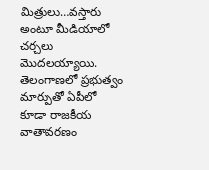మిత్రులు…వస్తారు అంటూ మీడియాలో చర్చలు మొదలయ్యాయి.
తెలంగాణలో ప్రభుత్వం మార్పుతో ఏపీలో కూడా రాజకీయ వాతావరణం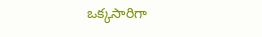ఒక్కసారిగా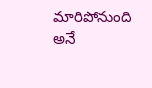మారిపోనుంది అనే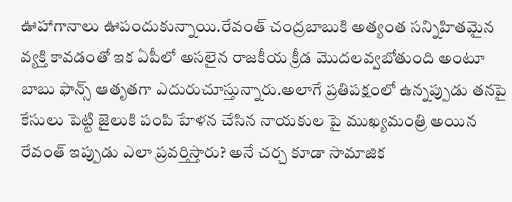ఊహాగానాలు ఊపందుకున్నాయి.రేవంత్ చంద్రబాబుకి అత్యంత సన్నిహితమైన వ్యక్తి కావడంతో ఇక ఏపీలో అసలైన రాజకీయ క్రీడ మొదలవ్వబోతుంది అంటూ బాబు ఫాన్స్ ఆతృతగా ఎదురుచూస్తున్నారు.అలాగే ప్రతిపక్షంలో ఉన్నప్పుడు తనపై కేసులు పెట్టి జైలుకి పంపి హేళన చేసిన నాయకుల పై ముఖ్యమంత్రి అయిన రేవంత్ ఇప్పుడు ఎలా ప్రవర్తిస్తారు? అనే చర్చ కూడా సామాజిక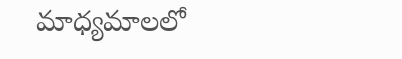మాధ్యమాలలో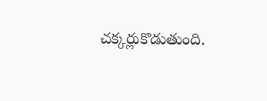చక్కర్లుకొడుతుంది.